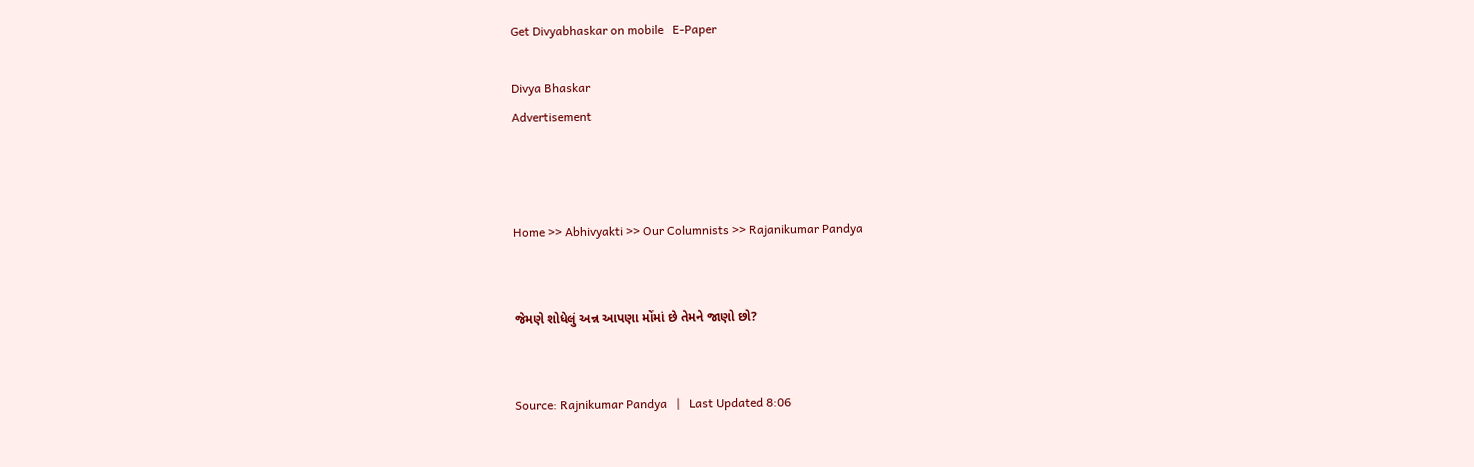Get Divyabhaskar on mobile   E-Paper

Divya Bhaskar
Advertisement



Home >> Abhivyakti >> Our Columnists >> Rajanikumar Pandya


જેમણે શોધેલું અન્ન આપણા મોંમાં છે તેમને જાણો છો?


Source: Rajnikumar Pandya   |   Last Updated 8:06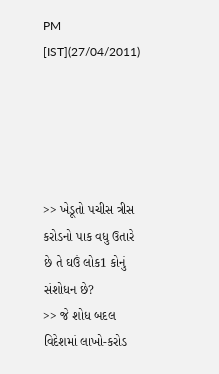PM [IST](27/04/2011)





>> ખેડૂતો પચીસ ત્રીસ કરોડનો પાક વધુ ઉતારે છે તે ઘઉં લોક1 કોનું સંશોધન છે?
>> જે શોધ બદલ વિદેશમાં લાખો-કરોડ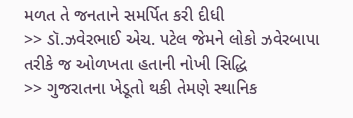મળત તે જનતાને સમર્પિત કરી દીધી
>> ડૉ.ઝવેરભાઈ એચ. પટેલ જેમને લોકો ઝવેરબાપા તરીકે જ ઓળખતા હતાની નોખી સિદ્ધિ
>> ગુજરાતના ખેડૂતો થકી તેમણે સ્થાનિક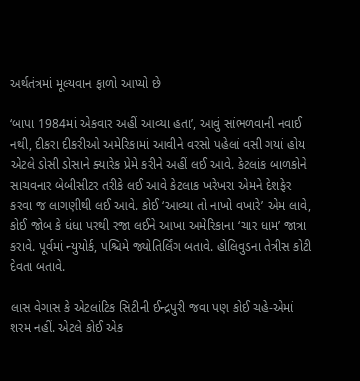અર્થતંત્રમાં મૂલ્યવાન ફાળો આપ્યો છે

‘બાપા 1984માં એકવાર અહીં આવ્યા હતા’, આવું સાંભળવાની નવાઈ નથી, દીકરા દીકરીઓ અમેરિકામાં આવીને વરસો પહેલાં વસી ગયાં હોય એટલે ડોસી ડોસાને ક્યારેક પ્રેમે કરીને અહીં લઈ આવે. કેટલાંક બાળકોને સાચવનાર બેબીસીટર તરીકે લઈ આવે કેટલાક ખરેખરા એમને દેશફેર કરવા જ લાગણીથી લઈ આવે. કોઈ ‘આવ્યા તો નાખો વખારે’ એમ લાવે, કોઈ જોબ કે ધંધા પરથી રજા લઈને આખા અમેરિકાના ‘ચાર ધામ’ જાત્રા કરાવે. પૂર્વમાં ન્યુયોર્ક, પશ્ચિમે જ્યોતિર્લિંગ બતાવે. હોલિવુડના તેત્રીસ કોટી દેવતા બતાવે.

લાસ વેગાસ કે એટલાંટિક સિટીની ઈન્દ્રપુરી જવા પણ કોઈ ચહે-એમાં શરમ નહીં. એટલે કોઈ એક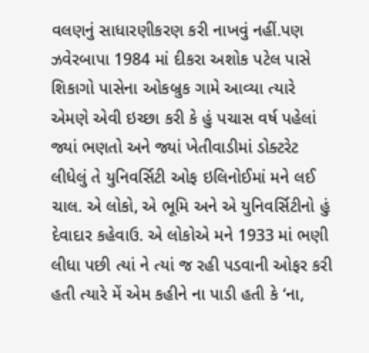વલણનું સાધારણીકરણ કરી નાખવું નહીં.પણ ઝવેરબાપા 1984 માં દીકરા અશોક પટેલ પાસે શિકાગો પાસેના ઓકબ્રુક ગામે આવ્યા ત્યારે એમણે એવી ઇચ્છા કરી કે હું પચાસ વર્ષ પહેલાં જ્યાં ભણતો અને જ્યાં ખેતીવાડીમાં ડોક્ટરેટ લીધેલું તે યુનિવર્સિટી ઓફ ઇલિનોઈમાં મને લઈ ચાલ. એ લોકો, એ ભૂમિ અને એ યુનિવર્સિટીનો હું દેવાદાર કહેવાઉ. એ લોકોએ મને 1933 માં ભણી લીધા પછી ત્યાં ને ત્યાં જ રહી પડવાની ઓફર કરી હતી ત્યારે મેં એમ કહીને ના પાડી હતી કે ‘ના,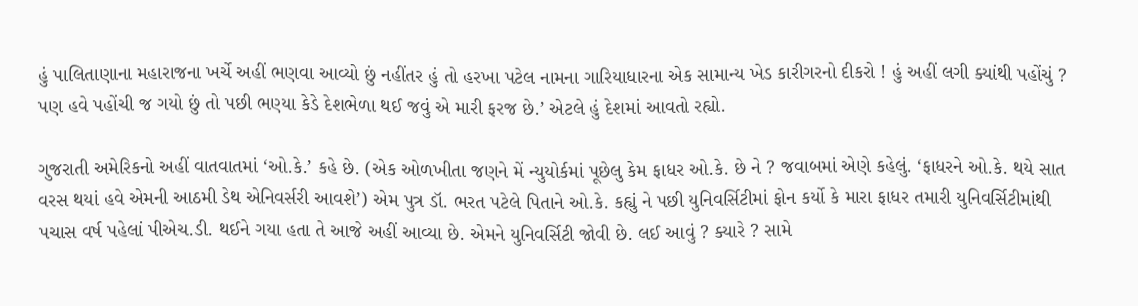હું પાલિતાણાના મહારાજના ખર્ચે અહીં ભણવા આવ્યો છું નહીંતર હું તો હરખા પટેલ નામના ગારિયાધારના એક સામાન્ય ખેડ કારીગરનો દીકરો ! હું અહીં લગી ક્યાંથી પહોંચું ? પણ હવે પહોંચી જ ગયો છું તો પછી ભણ્યા કેડે દેશભેળા થઈ જવું એ મારી ફરજ છે.’ એટલે હું દેશમાં આવતો રહ્યો.

ગુજરાતી અમેરિકનો અહીં વાતવાતમાં ‘ઓ.કે.’ કહે છે. (એક ઓળખીતા જણને મેં ન્યુયોર્કમાં પૂછેલુ કેમ ફાધર ઓ.કે. છે ને ? જવાબમાં એણે કહેલું. ‘ફાધરને ઓ.કે. થયે સાત વરસ થયાં હવે એમની આઠમી ડેથ એનિવર્સરી આવશે’) એમ પુત્ર ડૉ. ભરત પટેલે પિતાને ઓ.કે. કહ્યું ને પછી યુનિવર્સિટીમાં ફોન કર્યો કે મારા ફાધર તમારી યુનિવર્સિટીમાંથી પચાસ વર્ષ પહેલાં પીએચ.ડી. થઈને ગયા હતા તે આજે અહીં આવ્યા છે. એમને યુનિવર્સિટી જોવી છે. લઈ આવું ? ક્યારે ? સામે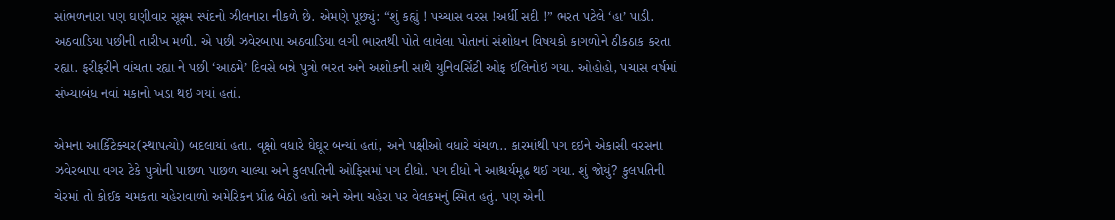સાંભળનારા પણ ઘણીવાર સૂક્ષ્મ સ્પંદનો ઝીલનારા નીકળે છે. એમણે પૂછ્યું: “શું કહ્યું ! પચ્ચાસ વરસ !અર્ધી સદી !” ભરત પટેલે ‘હા’ પાડી. અઠવાડિયા પછીની તારીખ મળી. એ પછી ઝવેરબાપા અઠવાડિયા લગી ભારતથી પોતે લાવેલા પોતાનાં સંશોધન વિષયકો કાગળોને ઠીકઠાક કરતા રહ્યા. ફરીફરીને વાંચતા રહ્યા ને પછી ‘આઠમે’ દિવસે બન્ને પુત્રો ભરત અને અશોકની સાથે યુનિવર્સિટી ઓફ ઇલિનોઇ ગયા. ઓહોહો, પચાસ વર્ષમાં સંખ્યાબંધ નવાં મકાનો ખડા થઇ ગયાં હતાં.

એમના આર્કિટેક્ચર(સ્થાપત્યો) બદલાયાં હતા. વૃક્ષો વધારે ઘેઘૂર બન્યાં હતાં, અને પક્ષીઓ વધારે ચંચળ.. કારમાંથી પગ દઇને એકાસી વરસના ઝવેરબાપા વગર ટેકે પુત્રોની પાછળ પાછળ ચાલ્યા અને કુલપતિની ઓફિસમાં પગ દીધો. પગ દીધો ને આશ્ચર્યમૂઢ થઈ ગયા. શું જોયું? કુલપતિની ચેરમાં તો કોઈક ચમકતા ચહેરાવાળો અમેરિકન પ્રૌઢ બેઠો હતો અને એના ચહેરા પર વેલકમનું સ્મિત હતું. પણ એની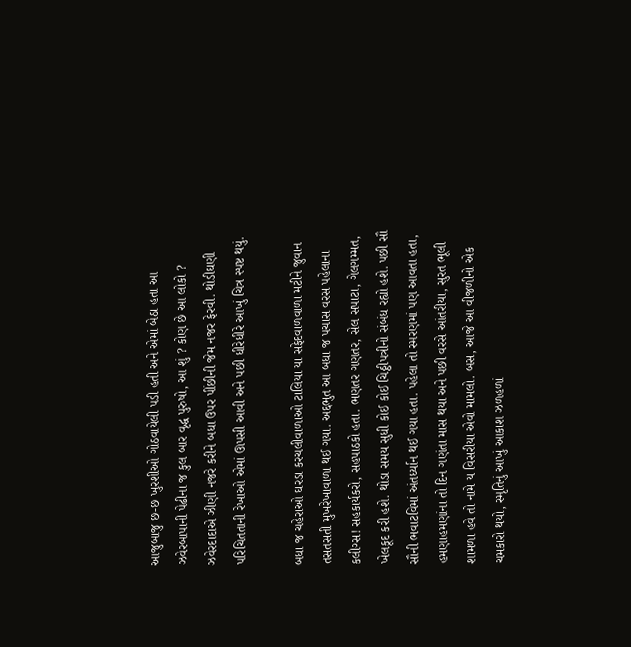આજુબાજુ છ-છ ખુરશીઓ ગોઠવાયેલી પડી હતી અને એમાં બેઠા હતા આ ઝવેરબાપાની પેઢીના જ કુલ બાર વૃદ્ધ પુરુષો, આ શું ? કોણ છે આ લોકો ? ઝવેરદાદાએ ઝીણી નજરે કરીને બધા ઉપર પીંછીની જેમ નજર ફેરવી. થોડીઘણી પરિચિતતાની રેખાઓ એમાં ઊપસી આવી અને પછી ધીરેધીરે આખું ચિત્ર સ્પષ્ટ થયું.

બધા જ ચહેરાઓ ઘરડા કરચલીવાળાઓ ટાલિયા યા સફેદવાળવાળા મટીને જુવાન તસતસતી મુખરેખાવાળા થઈ ગયા. અદ્દભુત આ બધા જ પચાસ વરસ પહેલાના કલીગ્સ! સહકાર્યકરો, સહપાઠકો હતા. ભણતર ગણતર, સેલ સપાટા, ગેલગમ્મત, ખેલકૂદ કરી હશે. થોડા સમય સુધી કોઈ કોઈ ચિઠ્ઠીપત્રીનો સંબંધ રહ્યો હશે. પછી સૌ સૌની ભવાટવિમાં અંતર્ધ્યાન થઈ ગયા હતા. પહેલા તો સ્મરણમાં પણ આવતા હતા, હમણાહમણાંના તો દિન ગણંતા માસ થયા અને પછી વરસે આંતરીયા, સુરત ભૂલી શામળા હવે તો નામે ય વિસરીયા એવો મામલો. બસ, આજે આ વીજળીનો એક ચમકારો થયો, સ્મૃતિનું આખું આકાશ ઝળહળાં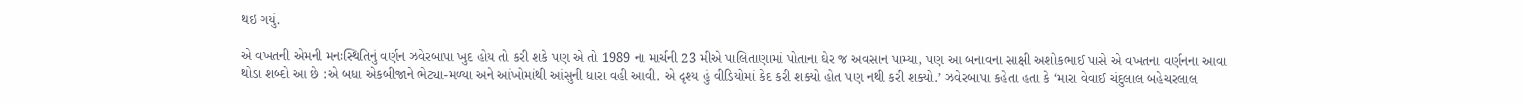થઇ ગયું.

એ વખતની એમની મનઃસ્થિતિનું વર્ણન ઝવેરબાપા ખુદ હોય તો કરી શકે પણ એ તો 1989 ના માર્ચની 23 મીએ પાલિતાણામાં પોતાના ઘેર જ અવસાન પામ્યા, પણ આ બનાવના સાક્ષી અશોકભાઈ પાસે એ વખતના વર્ણનના આવા થોડા શબ્દો આ છે :એ બધા એકબીજાને ભેટ્યા-મળ્યા અને આંખોમાંથી આંસુની ધારા વહી આવી. એ દૃશ્ય હું વીડિયોમાં કેદ કરી શક્યો હોત પણ નથી કરી શક્યો.’ ઝવેરબાપા કહેતા હતા કે ‘મારા વેવાઈ ચંદુલાલ બહેચરલાલ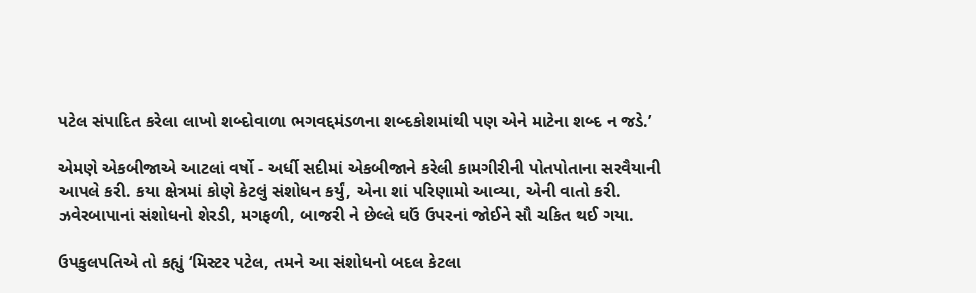પટેલ સંપાદિત કરેલા લાખો શબ્દોવાળા ભગવદ્દમંડળના શબ્દકોશમાંથી પણ એને માટેના શબ્દ ન જડે.’

એમણે એકબીજાએ આટલાં વર્ષો - અર્ધી સદીમાં એકબીજાને કરેલી કામગીરીની પોતપોતાના સરવૈયાની આપલે કરી. કયા ક્ષેત્રમાં કોણે કેટલું સંશોધન કર્યું, એના શાં પરિણામો આવ્યા, એની વાતો કરી. ઝવેરબાપાનાં સંશોધનો શેરડી, મગફળી, બાજરી ને છેલ્લે ઘઉં ઉપરનાં જોઈને સૌ ચકિત થઈ ગયા.

ઉપકુલપતિએ તો કહ્યું ‘મિસ્ટર પટેલ, તમને આ સંશોધનો બદલ કેટલા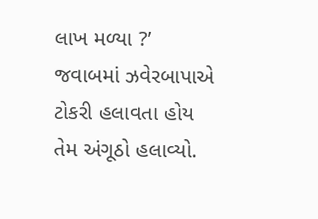લાખ મળ્યા ?’ જવાબમાં ઝવેરબાપાએ ટોકરી હલાવતા હોય તેમ અંગૂઠો હલાવ્યો.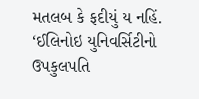મતલબ કે ફદીયું ય નહિં. ‘ઈલિનોઇ યુનિવર્સિટીનો ઉપકુલપતિ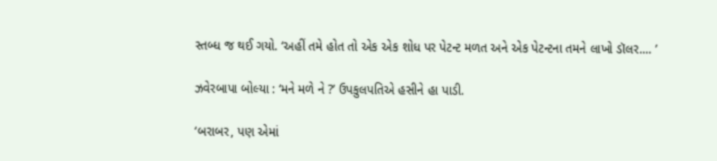સ્તબ્ધ જ થઈ ગયો. ‘અહીં તમે હોત તો એક એક શોધ પર પેટન્ટ મળત અને એક પેટન્ટના તમને લાખો ડૉલર.... ’

ઝવેરબાપા બોલ્યા : ‘મને મળે ને ?’ ઉપકુલપતિએ હસીને હા પાડી.

‘બરાબર, પણ એમાં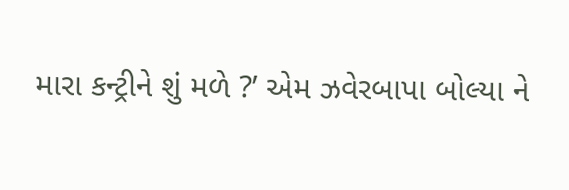મારા કન્ટ્રીને શું મળે ?’ એમ ઝવેરબાપા બોલ્યા ને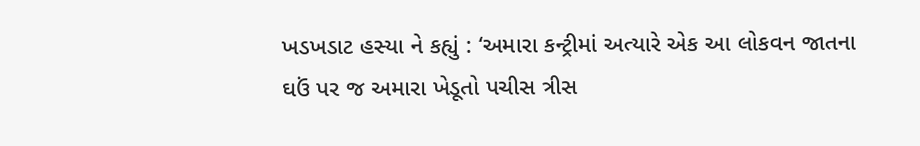ખડખડાટ હસ્યા ને કહ્યું : ‘અમારા કન્ટ્રીમાં અત્યારે એક આ લોકવન જાતના ઘઉં પર જ અમારા ખેડૂતો પચીસ ત્રીસ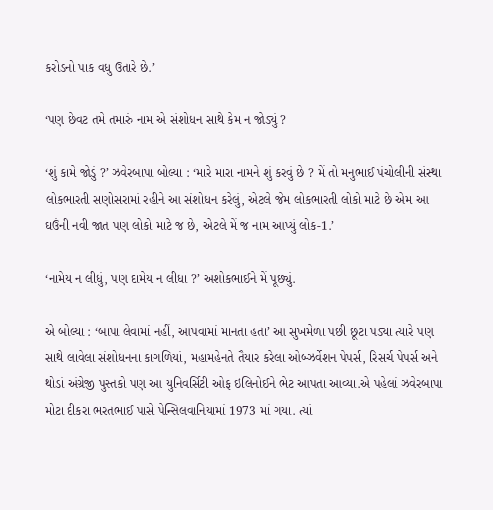કરોડનો પાક વધુ ઉતારે છે.’

‘પણ છેવટ તમે તમારું નામ એ સંશોધન સાથે કેમ ન જોડ્યું ?

‘શું કામે જોડું ?’ ઝવેરબાપા બોલ્યા : ‘મારે મારા નામને શું કરવું છે ? મેં તો મનુભાઈ પંચોલીની સંસ્થા લોકભારતી સણોસરામાં રહીને આ સંશોધન કરેલું, એટલે જેમ લોકભારતી લોકો માટે છે એમ આ ઘઉંની નવી જાત પણ લોકો માટે જ છે, એટલે મેં જ નામ આપ્યું લોક-1.’

‘નામેય ન લીધું, પણ દામેય ન લીધા ?’ અશોકભાઈને મેં પૂછ્યું.

એ બોલ્યા : ‘બાપા લેવામાં નહીં, આપવામાં માનતા હતા’ આ સુખમેળા પછી છૂટા પડ્યા ત્યારે પણ સાથે લાવેલા સંશોધનના કાગળિયાં, મહામહેનતે તૈયાર કરેલા ઓબ્ઝર્વેશન પેપર્સ, રિસર્ચ પેપર્સ અને થોડાં અંગ્રેજી પુસ્તકો પણ આ યુનિવર્સિટી ઓફ ઇલિનોઈને ભેટ આપતા આવ્યા.એ પહેલાં ઝવેરબાપા મોટા દીકરા ભરતભાઈ પાસે પેન્સિલવાનિયામાં 1973 માં ગયા. ત્યાં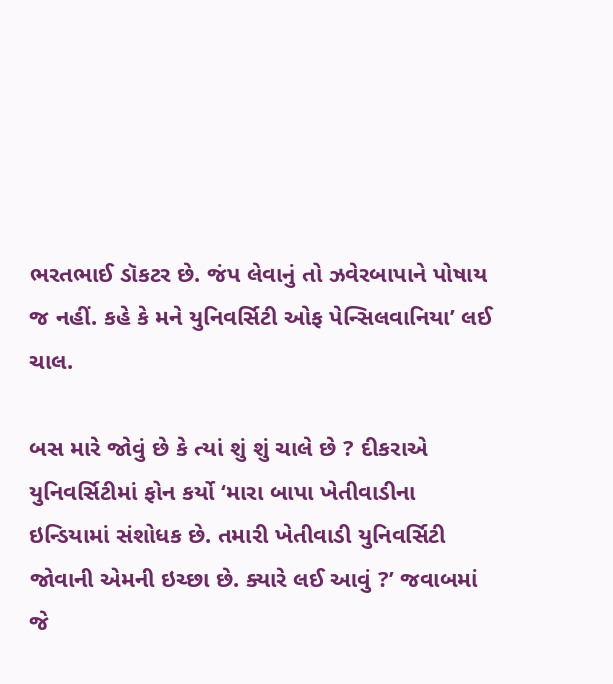ભરતભાઈ ડૉકટર છે. જંપ લેવાનું તો ઝવેરબાપાને પોષાય જ નહીં. કહે કે મને યુનિવર્સિટી ઓફ પેન્સિલવાનિયા’ લઈ ચાલ.

બસ મારે જોવું છે કે ત્યાં શું શું ચાલે છે ? દીકરાએ યુનિવર્સિટીમાં ફોન કર્યો ‘મારા બાપા ખેતીવાડીના ઇન્ડિયામાં સંશોધક છે. તમારી ખેતીવાડી યુનિવર્સિટી જોવાની એમની ઇચ્છા છે. ક્યારે લઈ આવું ?’ જવાબમાં જે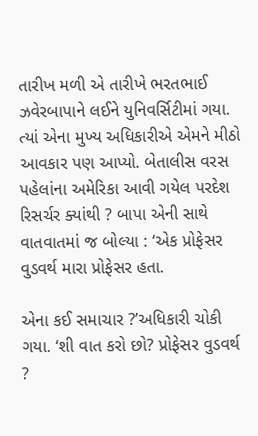તારીખ મળી એ તારીખે ભરતભાઈ ઝવેરબાપાને લઈને યુનિવર્સિટીમાં ગયા. ત્યાં એના મુખ્ય અધિકારીએ એમને મીઠો આવકાર પણ આપ્યો. બેતાલીસ વરસ પહેલાંના અમેરિકા આવી ગયેલ પરદેશ રિસર્ચર ક્યાંથી ? બાપા એની સાથે વાતવાતમાં જ બોલ્યા : ‘એક પ્રોફેસર વુડવર્થ મારા પ્રોફેસર હતા.

એના કઈ સમાચાર ?’અધિકારી ચોકી ગયા. ‘શી વાત કરો છો? પ્રોફેસર વુડવર્થ ?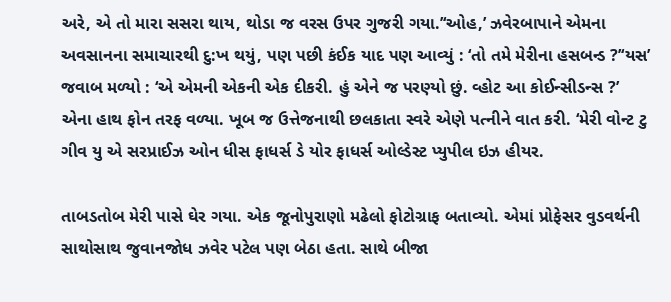અરે, એ તો મારા સસરા થાય, થોડા જ વરસ ઉપર ગુજરી ગયા.’‘ઓહ,’ ઝવેરબાપાને એમના અવસાનના સમાચારથી દુ:ખ થયું, પણ પછી કંઈક યાદ પણ આવ્યું : ‘તો તમે મેરીના હસબન્ડ ?’‘યસ’ જવાબ મળ્યો : ‘એ એમની એકની એક દીકરી. હું એને જ પરણ્યો છું. વ્હોટ આ કોઈન્સીડન્સ ?’ એના હાથ ફોન તરફ વળ્યા. ખૂબ જ ઉત્તેજનાથી છલકાતા સ્વરે એણે પત્નીને વાત કરી. ‘મેરી વોન્ટ ટુ ગીવ યુ એ સરપ્રાઈઝ ઓન ધીસ ફાધર્સ ડે યોર ફાધર્સ ઓલ્ડેસ્ટ પ્યુપીલ ઇઝ હીયર.

તાબડતોબ મેરી પાસે ઘેર ગયા. એક જૂનોપુરાણો મઢેલો ફોટોગ્રાફ બતાવ્યો. એમાં પ્રોફેસર વુડવર્થની સાથોસાથ જુવાનજોધ ઝવેર પટેલ પણ બેઠા હતા. સાથે બીજા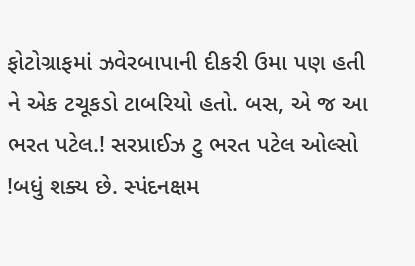ફોટોગ્રાફમાં ઝવેરબાપાની દીકરી ઉમા પણ હતી ને એક ટચૂકડો ટાબરિયો હતો. બસ, એ જ આ ભરત પટેલ.! સરપ્રાઈઝ ટુ ભરત પટેલ ઓલ્સો !બધું શક્ય છે. સ્પંદનક્ષમ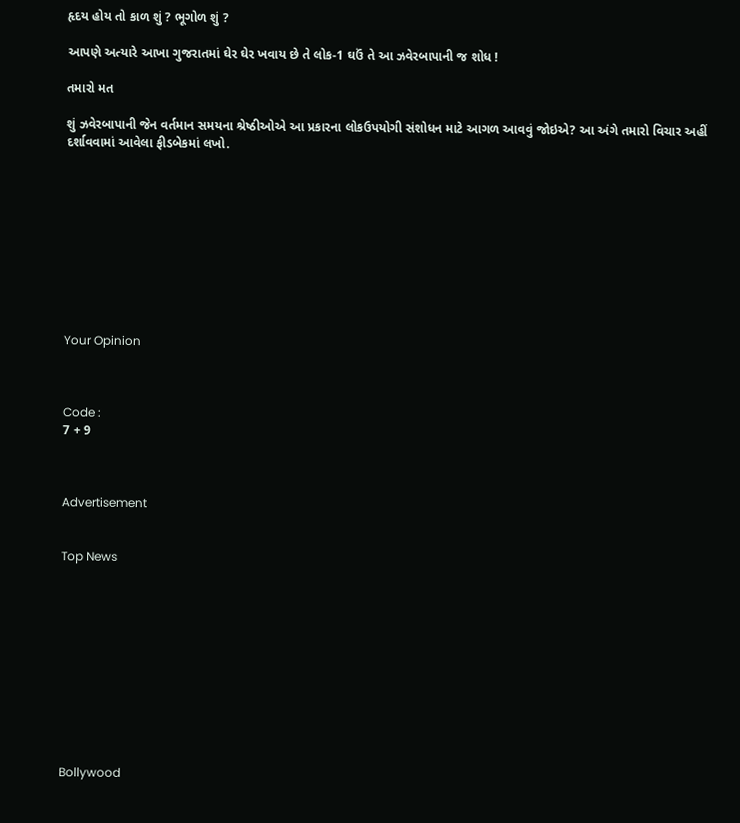હૃદય હોય તો કાળ શું ? ભૂગોળ શું ?

આપણે અત્યારે આખા ગુજરાતમાં ઘેર ઘેર ખવાય છે તે લોક-1 ઘઉં તે આ ઝવેરબાપાની જ શોધ !

તમારો મત

શું ઝવેરબાપાની જેન વર્તમાન સમયના શ્રેષ્ઠીઓએ આ પ્રકારના લોકઉપયોગી સંશોધન માટે આગળ આવવું જોઇએ? આ અંગે તમારો વિચાર અહીં દર્શાવવામાં આવેલા ફીડબેકમાં લખો.










Your Opinion



Code :
7 + 9



Advertisement


Top News











Bollywood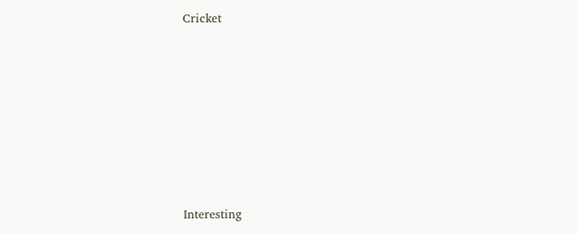Cricket











Interesting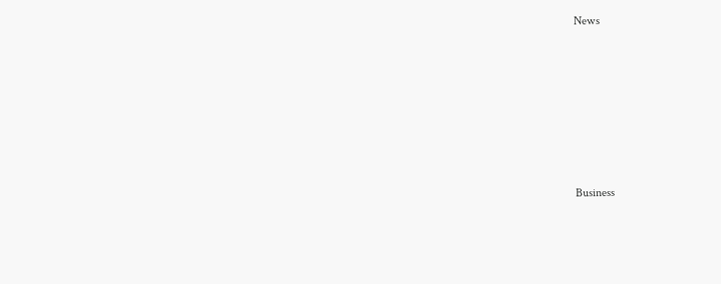News











Business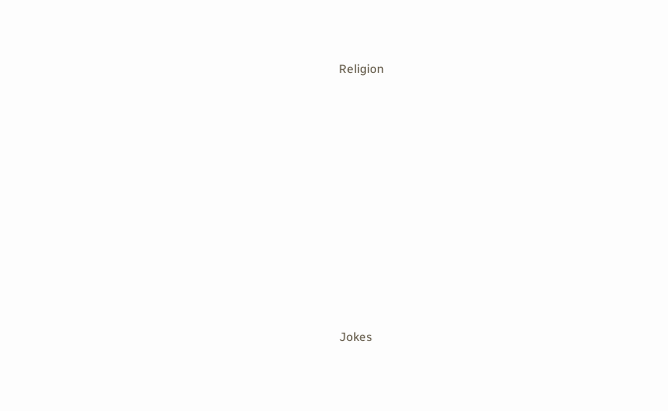Religion











Jokes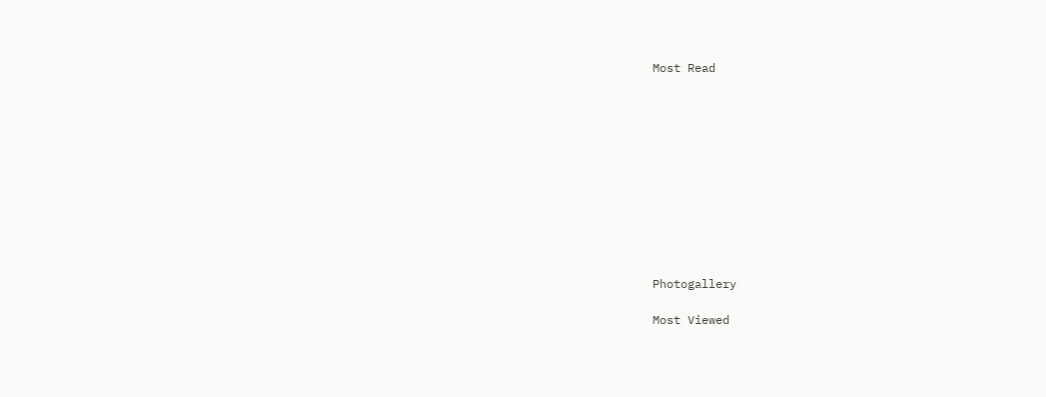Most Read











Photogallery

Most Viewed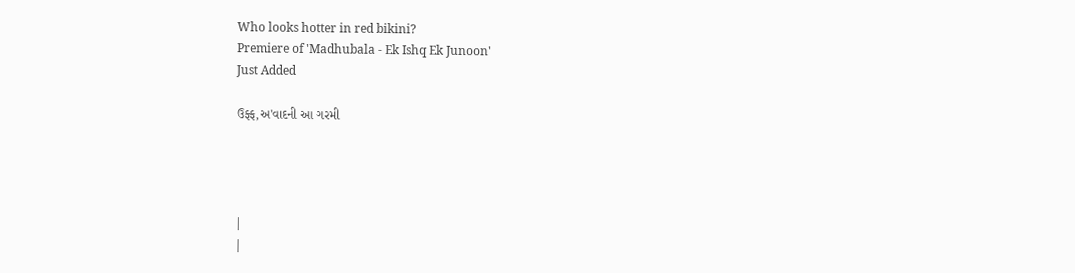Who looks hotter in red bikini?
Premiere of 'Madhubala - Ek Ishq Ek Junoon'
Just Added

ઉફ્ફ,અ'વાદની આ ગરમી




|
|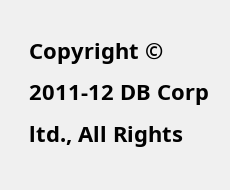Copyright © 2011-12 DB Corp ltd., All Rights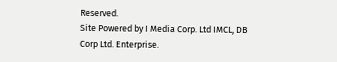Reserved.
Site Powered by I Media Corp. Ltd IMCL, DB Corp Ltd. Enterprise.